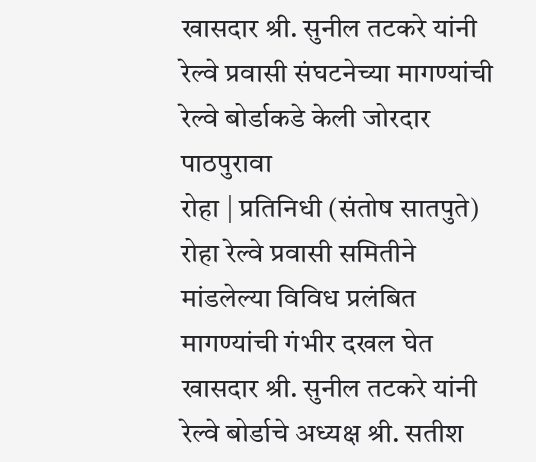खासदार श्री. सुनील तटकरे यांनी रेल्वे प्रवासी संघटनेच्या मागण्यांची रेल्वे बोर्डाकडे केली जोरदार पाठपुरावा
रोहा | प्रतिनिधी (संतोष सातपुते)
रोहा रेल्वे प्रवासी समितीने मांडलेल्या विविध प्रलंबित मागण्यांची गंभीर दखल घेत खासदार श्री. सुनील तटकरे यांनी रेल्वे बोर्डाचे अध्यक्ष श्री. सतीश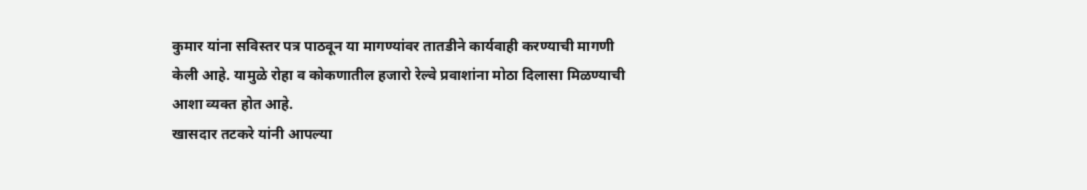कुमार यांना सविस्तर पत्र पाठवून या मागण्यांवर तातडीने कार्यवाही करण्याची मागणी केली आहे. यामुळे रोहा व कोकणातील हजारो रेल्वे प्रवाशांना मोठा दिलासा मिळण्याची आशा व्यक्त होत आहे.
खासदार तटकरे यांनी आपल्या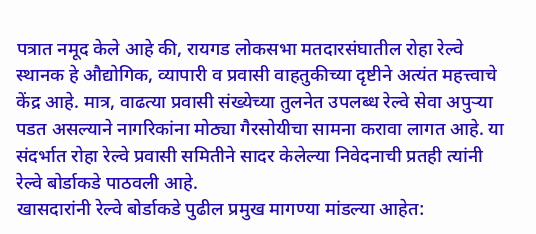पत्रात नमूद केले आहे की, रायगड लोकसभा मतदारसंघातील रोहा रेल्वे स्थानक हे औद्योगिक, व्यापारी व प्रवासी वाहतुकीच्या दृष्टीने अत्यंत महत्त्वाचे केंद्र आहे. मात्र, वाढत्या प्रवासी संख्येच्या तुलनेत उपलब्ध रेल्वे सेवा अपुऱ्या पडत असल्याने नागरिकांना मोठ्या गैरसोयीचा सामना करावा लागत आहे. या संदर्भात रोहा रेल्वे प्रवासी समितीने सादर केलेल्या निवेदनाची प्रतही त्यांनी रेल्वे बोर्डाकडे पाठवली आहे.
खासदारांनी रेल्वे बोर्डाकडे पुढील प्रमुख मागण्या मांडल्या आहेत: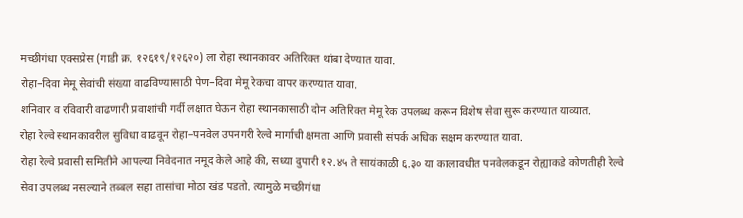मच्छीगंधा एक्सप्रेस (गाडी क्र. १२६१९/१२६२०) ला रोहा स्थानकावर अतिरिक्त थांबा देण्यात यावा.
रोहा–दिवा मेमू सेवांची संख्या वाढविण्यासाठी पेण–दिवा मेमू रेकचा वापर करण्यात यावा.
शनिवार व रविवारी वाढणारी प्रवाशांची गर्दी लक्षात घेऊन रोहा स्थानकासाठी दोन अतिरिक्त मेमू रेक उपलब्ध करून विशेष सेवा सुरू करण्यात याव्यात.
रोहा रेल्वे स्थानकावरील सुविधा वाढवून रोहा–पनवेल उपनगरी रेल्वे मार्गाची क्षमता आणि प्रवासी संपर्क अधिक सक्षम करण्यात यावा.
रोहा रेल्वे प्रवासी समितीने आपल्या निवेदनात नमूद केले आहे की, सध्या दुपारी १२.४५ ते सायंकाळी ६.३० या कालावधीत पनवेलकडून रोह्याकडे कोणतीही रेल्वे सेवा उपलब्ध नसल्याने तब्बल सहा तासांचा मोठा खंड पडतो. त्यामुळे मच्छीगंधा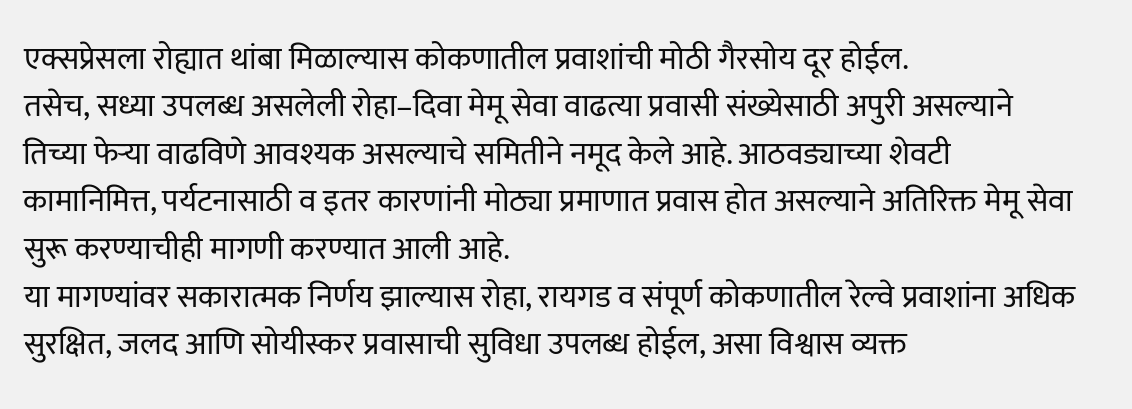एक्सप्रेसला रोह्यात थांबा मिळाल्यास कोकणातील प्रवाशांची मोठी गैरसोय दूर होईल.
तसेच, सध्या उपलब्ध असलेली रोहा–दिवा मेमू सेवा वाढत्या प्रवासी संख्येसाठी अपुरी असल्याने तिच्या फेऱ्या वाढविणे आवश्यक असल्याचे समितीने नमूद केले आहे. आठवड्याच्या शेवटी कामानिमित्त, पर्यटनासाठी व इतर कारणांनी मोठ्या प्रमाणात प्रवास होत असल्याने अतिरिक्त मेमू सेवा सुरू करण्याचीही मागणी करण्यात आली आहे.
या मागण्यांवर सकारात्मक निर्णय झाल्यास रोहा, रायगड व संपूर्ण कोकणातील रेल्वे प्रवाशांना अधिक सुरक्षित, जलद आणि सोयीस्कर प्रवासाची सुविधा उपलब्ध होईल, असा विश्वास व्यक्त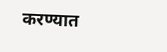करण्यात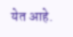येत आहे.